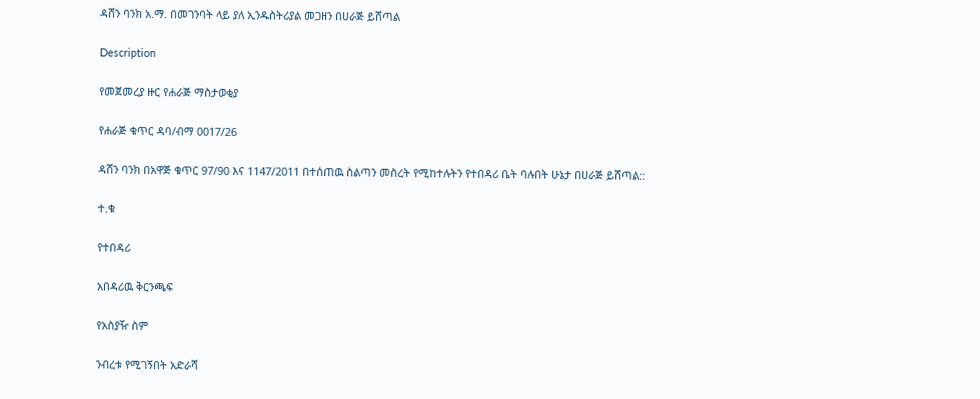ዳሸን ባንክ አ.ማ. በመገንባት ላይ ያለ ኢንዱስትሪያል መጋዘን በሀራጅ ይሸጣል

Description

የመጀመረያ ዙር የሐራጅ ማስታወቂያ

የሐራጅ ቁጥር ዳባ/ብማ 0017/26

ዳሸን ባንክ በአዋጅ ቁጥር 97/90 እና 1147/2011 በተሰጠዉ ስልጣን መስረት የሚከተሉትን የተበዳሪ ቤት ባሉበት ሁኔታ በሀራጅ ይሸጣል::

ተ.ቁ

የተበዳሪ

አበዳሪዉ ቅርንጫፍ

የአስያዥ ስም

ንብረቱ የሚገኝበት አድራሻ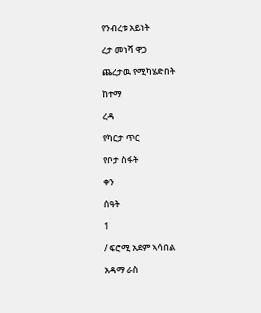የንብረቱ አይነት

ረታ መነሻ ዋጋ

ጨረታዉ የሚካሄድበት

ከተማ

ረዳ

የካርታ ጥር

የቦታ ስፋት

ቀን

ሰዓት

1

/ ፍሮሚ አደም ኣሳበል

አዳማ ራስ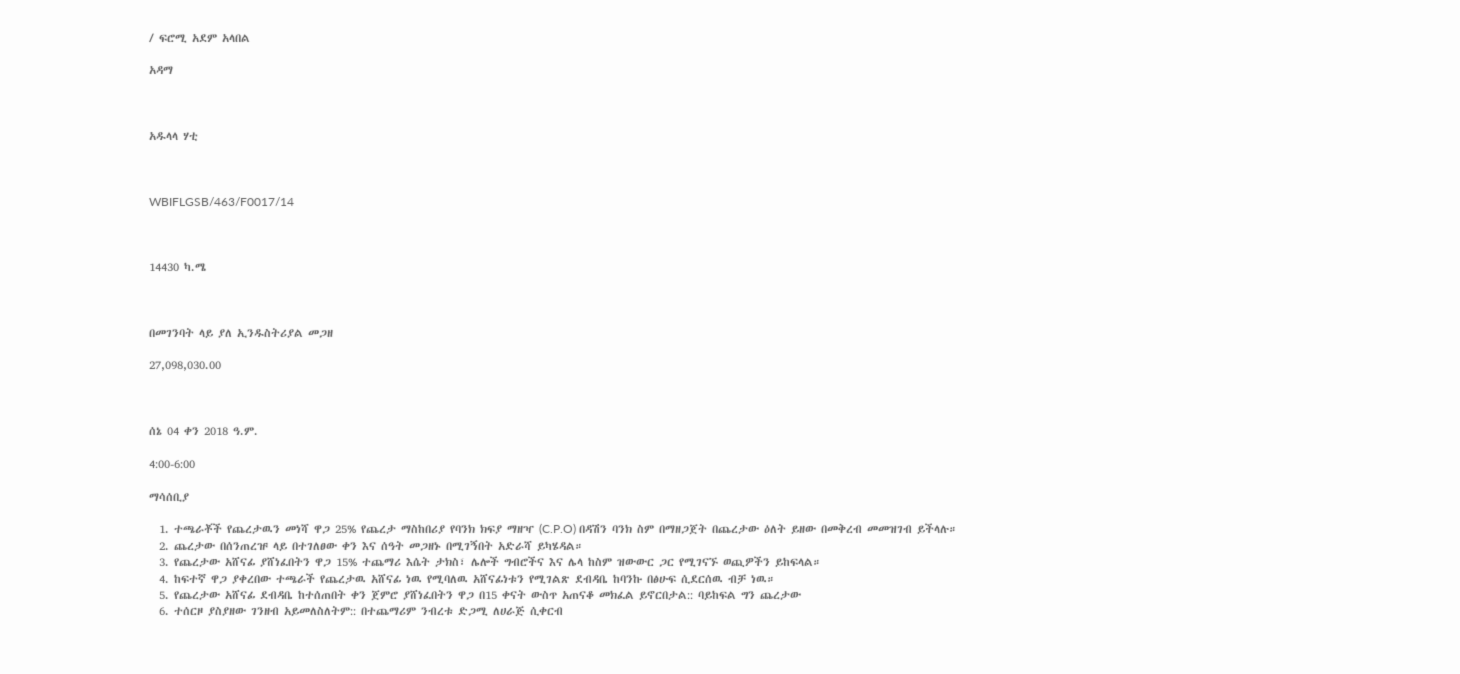/ ፍሮሚ አደም አላበል

አዳማ



አዱላላ ሃቲ



WBIFLGSB/463/F0017/14



14430 ካ.ሜ



በመገንባት ላይ ያለ ኢንዱስትሪያል መጋዘ

27,098,030.00



ሰኔ 04 ቀን 2018 ዓ.ም.

4:00-6:00

ማሳሰቢያ

  1. ተጫራቾች የጨረታዉን መነሻ ዋጋ 25% የጨረታ ማስከበሪያ የባንክ ክፍያ ማዘዣ (C.P.O) በዳሽን ባንክ ስም በማዘጋጀት በጨረታው ዕለት ይዘው በመቅረብ መመዝገብ ይችላሉ።
  2. ጨረታው በሰንጠረዡ ላይ በተገለፀው ቀን እና ሰዓት መጋዘኑ በሚገኝበት አድራሻ ይካሄዳል።
  3. የጨረታው አሸናፊ ያሸነፈበትን ዋጋ 15% ተጨማሪ እሴት ታክስ፣ ሌሎች ግብሮችና እና ሌላ ከስም ዝውውር ጋር የሚገናኙ ወጪዎችን ይከፍላል።
  4. ከፍተኛ ዋጋ ያቀረበው ተጫራች የጨረታዉ አሸናፊ ነዉ የሚባለዉ አሸናፊነቱን የሚገልጽ ደብዳቤ ከባንኩ በፅሁፍ ሲደርሰዉ ብቻ ነዉ።
  5. የጨረታው አሸናፊ ደብዳቤ ከተሰጠበት ቀን ጀምሮ ያሸነፈበትን ዋጋ በ15 ቀናት ውስጥ አጠናቆ መክፈል ይኖርበታል:: ባይከፍል ግን ጨረታው
  6. ተሰርዞ ያስያዘው ገንዘብ አይመለስለትም:: በተጨማሪም ንብረቱ ድጋሚ ለሀራጅ ሲቀርብ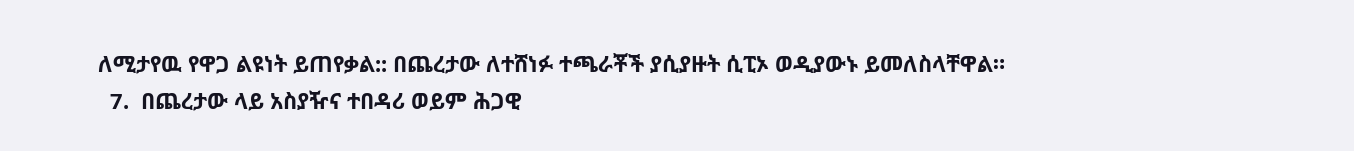ለሚታየዉ የዋጋ ልዩነት ይጠየቃል:: በጨረታው ለተሸነፉ ተጫራቾች ያሲያዙት ሲፒኦ ወዲያውኑ ይመለስላቸዋል።
  7.  በጨረታው ላይ አስያዥና ተበዳሪ ወይም ሕጋዊ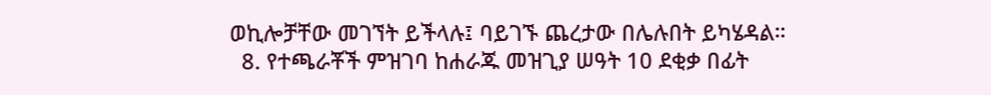ወኪሎቻቸው መገኘት ይችላሉ፤ ባይገኙ ጨረታው በሌሉበት ይካሄዳል።
  8. የተጫራቾች ምዝገባ ከሐራጁ መዝጊያ ሠዓት 10 ደቂቃ በፊት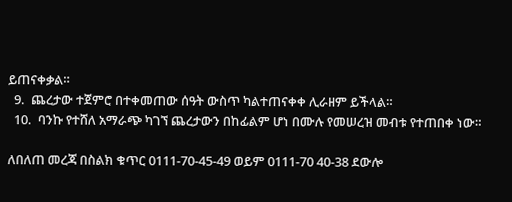ይጠናቀቃል።
  9.  ጨረታው ተጀምሮ በተቀመጠው ሰዓት ውስጥ ካልተጠናቀቀ ሊራዘም ይችላል።
  10.  ባንኩ የተሸለ አማራጭ ካገኘ ጨረታውን በከፊልም ሆነ በሙሉ የመሠረዝ መብቱ የተጠበቀ ነው።

ለበለጠ መረጃ በስልክ ቁጥር 0111-70-45-49 ወይም 0111-70 40-38 ደውሎ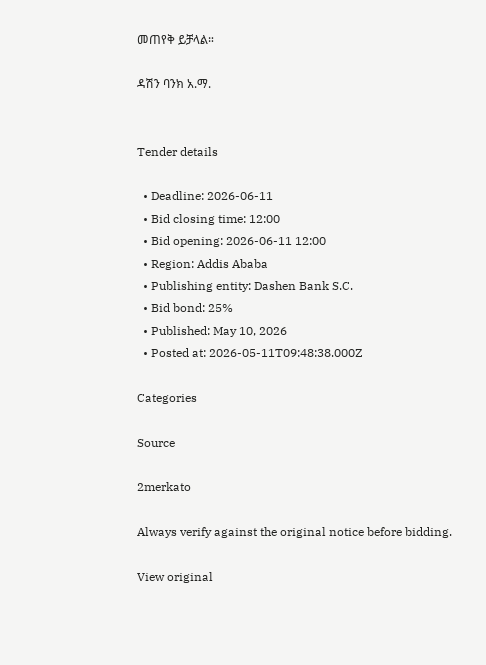መጠየቅ ይቻላል።

ዳሽን ባንክ አ.ማ.


Tender details

  • Deadline: 2026-06-11
  • Bid closing time: 12:00
  • Bid opening: 2026-06-11 12:00
  • Region: Addis Ababa
  • Publishing entity: Dashen Bank S.C.
  • Bid bond: 25%
  • Published: May 10, 2026
  • Posted at: 2026-05-11T09:48:38.000Z

Categories

Source

2merkato

Always verify against the original notice before bidding.

View original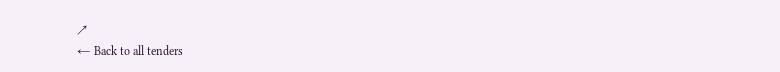↗
← Back to all tenders